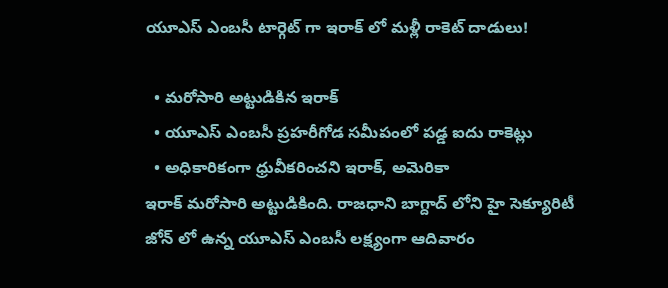యూఎస్ ఎంబసీ టార్గెట్ గా ఇరాక్ లో మళ్లీ రాకెట్ దాడులు!

  • మరోసారి అట్టుడికిన ఇరాక్
  • యూఎస్ ఎంబసీ ప్రహరీగోడ సమీపంలో పడ్డ ఐదు రాకెట్లు
  • అధికారికంగా ధ్రువీకరించని ఇరాక్, అమెరికా
ఇరాక్ మరోసారి అట్టుడికింది. రాజధాని బాగ్దాద్ లోని హై సెక్యూరిటీ జోన్ లో ఉన్న యూఎస్ ఎంబసీ లక్ష్యంగా ఆదివారం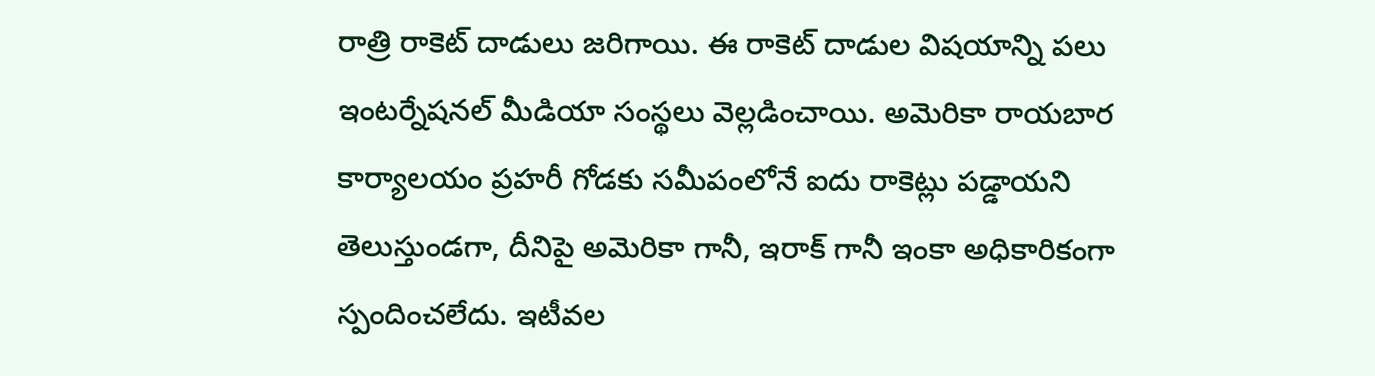రాత్రి రాకెట్ దాడులు జరిగాయి. ఈ రాకెట్ దాడుల విషయాన్ని పలు ఇంటర్నేషనల్ మీడియా సంస్థలు వెల్లడించాయి. అమెరికా రాయబార కార్యాలయం ప్రహరీ గోడకు సమీపంలోనే ఐదు రాకెట్లు పడ్డాయని తెలుస్తుండగా, దీనిపై అమెరికా గానీ, ఇరాక్ గానీ ఇంకా అధికారికంగా స్పందించలేదు. ఇటీవల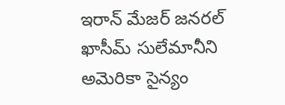ఇరాన్ మేజర్ జనరల్ ఖాసీమ్ సులేమానీని అమెరికా సైన్యం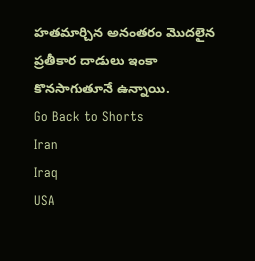హతమార్చిన అనంతరం మొదలైన ప్రతీకార దాడులు ఇంకా కొనసాగుతూనే ఉన్నాయి.
Go Back to Shorts
Iran
Iraq
USA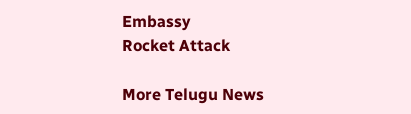Embassy
Rocket Attack

More Telugu News